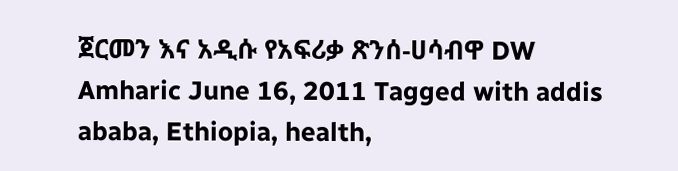ጀርመን እና አዲሱ የአፍሪቃ ጽንሰ-ሀሳብዋ DW Amharic June 16, 2011 Tagged with addis ababa, Ethiopia, health,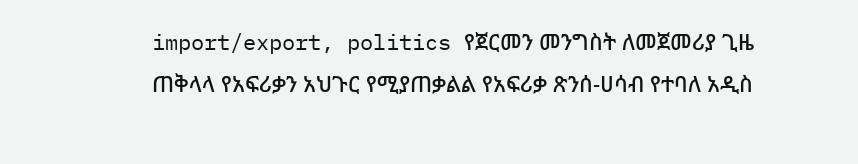import/export, politics የጀርመን መንግስት ለመጀመሪያ ጊዜ ጠቅላላ የአፍሪቃን አህጉር የሚያጠቃልል የአፍሪቃ ጽንሰ-ሀሳብ የተባለ አዲስ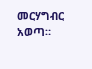መርሃግብር አወጣ።